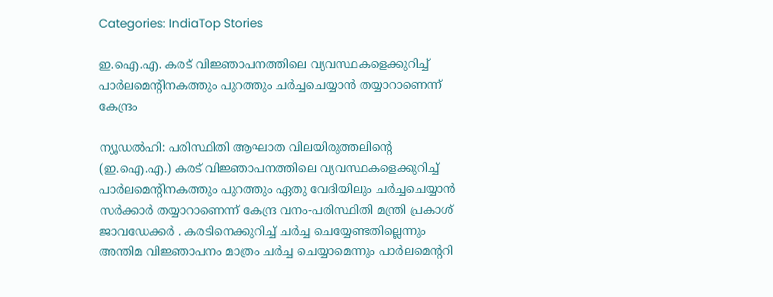Categories: IndiaTop Stories

ഇ.ഐ.എ. കരട് വിജ്ഞാപനത്തിലെ വ്യവസ്ഥകളെക്കുറിച്ച് പാർലമെന്റിനകത്തും പുറത്തും ചർച്ചചെയ്യാൻ തയ്യാറാണെന്ന് കേന്ദ്രം

ന്യൂഡൽഹി: പരിസ്ഥിതി ആഘാത വിലയിരുത്തലിന്റെ (ഇ.ഐ.എ.) കരട് വിജ്ഞാപനത്തിലെ വ്യവസ്ഥകളെക്കുറിച്ച് പാർലമെന്റിനകത്തും പുറത്തും ഏതു വേദിയിലും ചർച്ചചെയ്യാൻ സർക്കാർ തയ്യാറാണെന്ന് കേന്ദ്ര വനം-പരിസ്ഥിതി മന്ത്രി പ്രകാശ് ജാവഡേക്കർ . കരടിനെക്കുറിച്ച് ചര്‍ച്ച ചെയ്യേണ്ടതില്ലെന്നും അന്തിമ വിജ്ഞാപനം മാത്രം ചര്‍ച്ച ചെയ്യാമെന്നും പാര്‍ലമെന്ററി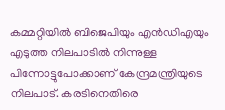കമ്മറ്റിയില്‍ ബിജെപിയും എന്‍ഡിഎയും എടുത്ത നിലപാടില്‍ നിന്നുള്ള പിന്നോട്ടുപോക്കാണ് കേന്ദ്രമന്ത്രിയുടെ നിലപാട്. കരടിനെതിരെ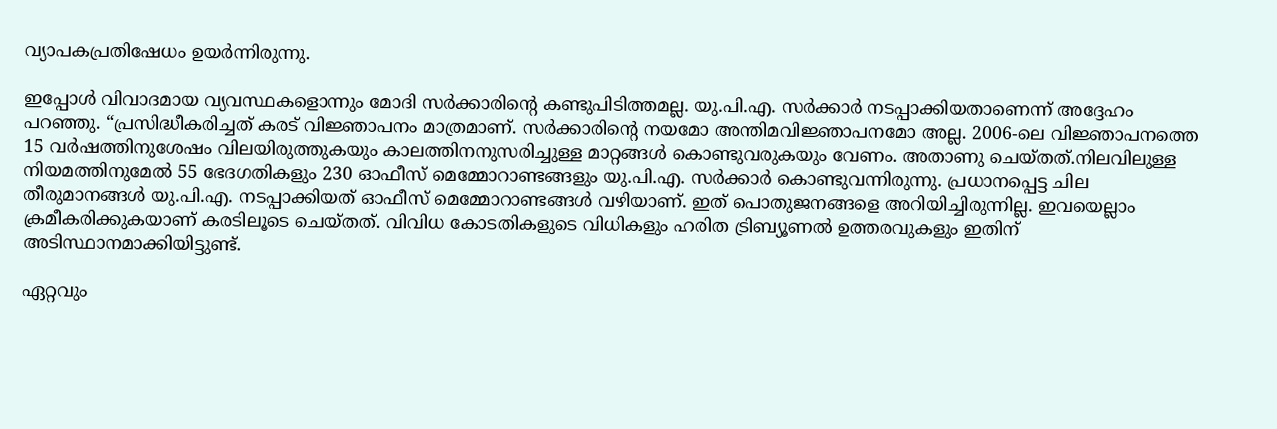വ്യാപകപ്രതിഷേധം ഉയര്‍ന്നിരുന്നു.

ഇപ്പോൾ വിവാദമായ വ്യവസ്ഥകളൊന്നും മോദി സർക്കാരിന്റെ കണ്ടുപിടിത്തമല്ല. യു.പി.എ. സർക്കാർ നടപ്പാക്കിയതാണെന്ന് അദ്ദേഹം പറഞ്ഞു. “പ്രസിദ്ധീകരിച്ചത് കരട് വിജ്ഞാപനം മാത്രമാണ്. സർക്കാരിന്റെ നയമോ അന്തിമവിജ്ഞാപനമോ അല്ല. 2006-ലെ വിജ്ഞാപനത്തെ 15 വർഷത്തിനുശേഷം വിലയിരുത്തുകയും കാലത്തിനനുസരിച്ചുള്ള മാറ്റങ്ങൾ കൊണ്ടുവരുകയും വേണം. അതാണു ചെയ്തത്.നിലവിലുള്ള നിയമത്തിനുമേൽ 55 ഭേദഗതികളും 230 ഓഫീസ് മെമ്മോറാണ്ടങ്ങളും യു.പി.എ. സർക്കാർ കൊണ്ടുവന്നിരുന്നു. പ്രധാനപ്പെട്ട ചില തീരുമാനങ്ങൾ യു.പി.എ. നടപ്പാക്കിയത് ഓഫീസ് മെമ്മോറാണ്ടങ്ങൾ വഴിയാണ്. ഇത് പൊതുജനങ്ങളെ അറിയിച്ചിരുന്നില്ല. ഇവയെല്ലാം ക്രമീകരിക്കുകയാണ് കരടിലൂടെ ചെയ്തത്. വിവിധ കോടതികളുടെ വിധികളും ഹരിത ട്രിബ്യൂണൽ ഉത്തരവുകളും ഇതിന് അടിസ്ഥാനമാക്കിയിട്ടുണ്ട്.

ഏറ്റവും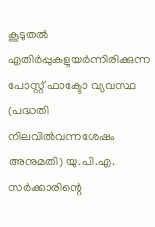കൂടുതൽ എതിർപ്പുകളുയർന്നിരിക്കുന്ന പോസ്റ്റ് ഫാക്ടോ വ്യവസ്ഥ (പദ്ധതി നിലവിൽവന്നശേഷം അനുമതി) യു.പി.എ. സർക്കാരിന്റെ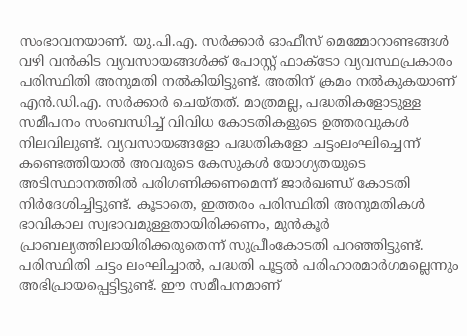സംഭാവനയാണ്. യു.പി.എ. സർക്കാർ ഓഫീസ് മെമ്മോറാണ്ടങ്ങൾ വഴി വൻകിട വ്യവസായങ്ങൾക്ക് പോസ്റ്റ് ഫാക്ടോ വ്യവസ്ഥപ്രകാരം പരിസ്ഥിതി അനുമതി നൽകിയിട്ടുണ്ട്. അതിന് ക്രമം നൽകുകയാണ് എൻ.ഡി.എ. സർക്കാർ ചെയ്തത്. മാത്രമല്ല, പദ്ധതികളോടുള്ള സമീപനം സംബന്ധിച്ച് വിവിധ കോടതികളുടെ ഉത്തരവുകൾ നിലവിലുണ്ട്. വ്യവസായങ്ങളോ പദ്ധതികളോ ചട്ടംലംഘിച്ചെന്ന് കണ്ടെത്തിയാൽ അവരുടെ കേസുകൾ യോഗ്യതയുടെ അടിസ്ഥാനത്തിൽ പരിഗണിക്കണമെന്ന് ജാർഖണ്ഡ് കോടതി നിർദേശിച്ചിട്ടുണ്ട്. കൂടാതെ, ഇത്തരം പരിസ്ഥിതി അനുമതികൾ ഭാവികാല സ്വഭാവമുള്ളതായിരിക്കണം, മുൻകൂർ പ്രാബല്യത്തിലായിരിക്കരുതെന്ന് സുപ്രീംകോടതി പറഞ്ഞിട്ടുണ്ട്. പരിസ്ഥിതി ചട്ടം ലംഘിച്ചാൽ, പദ്ധതി പൂട്ടൽ പരിഹാരമാർഗമല്ലെന്നും അഭിപ്രായപ്പെട്ടിട്ടുണ്ട്. ഈ സമീപനമാണ്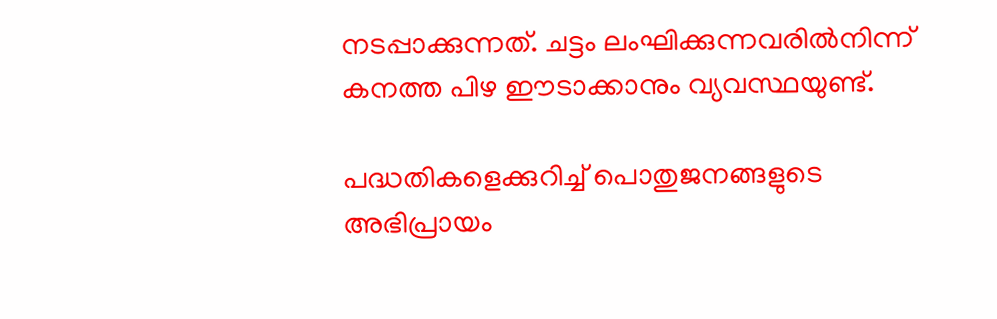നടപ്പാക്കുന്നത്. ചട്ടം ലംഘിക്കുന്നവരിൽനിന്ന് കനത്ത പിഴ ഈടാക്കാനും വ്യവസ്ഥയുണ്ട്.

പദ്ധതികളെക്കുറിച്ച് പൊതുജനങ്ങളുടെ അഭിപ്രായം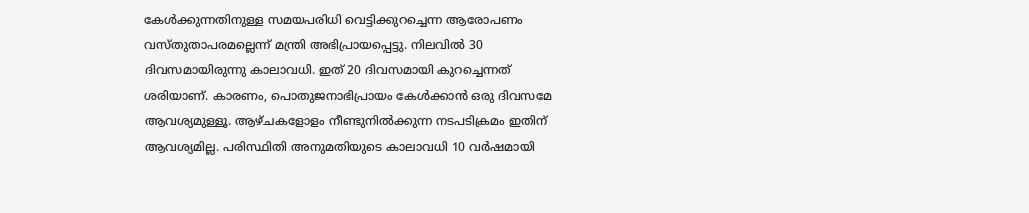കേൾക്കുന്നതിനുള്ള സമയപരിധി വെട്ടിക്കുറച്ചെന്ന ആരോപണം വസ്തുതാപരമല്ലെന്ന് മന്ത്രി അഭിപ്രായപ്പെട്ടു. നിലവിൽ 30 ദിവസമായിരുന്നു കാലാവധി. ഇത് 20 ദിവസമായി കുറച്ചെന്നത് ശരിയാണ്. കാരണം, പൊതുജനാഭിപ്രായം കേൾക്കാൻ ഒരു ദിവസമേ ആവശ്യമുള്ളൂ. ആഴ്ചകളോളം നീണ്ടുനിൽക്കുന്ന നടപടിക്രമം ഇതിന് ആവശ്യമില്ല. പരിസ്ഥിതി അനുമതിയുടെ കാലാവധി 10 വർഷമായി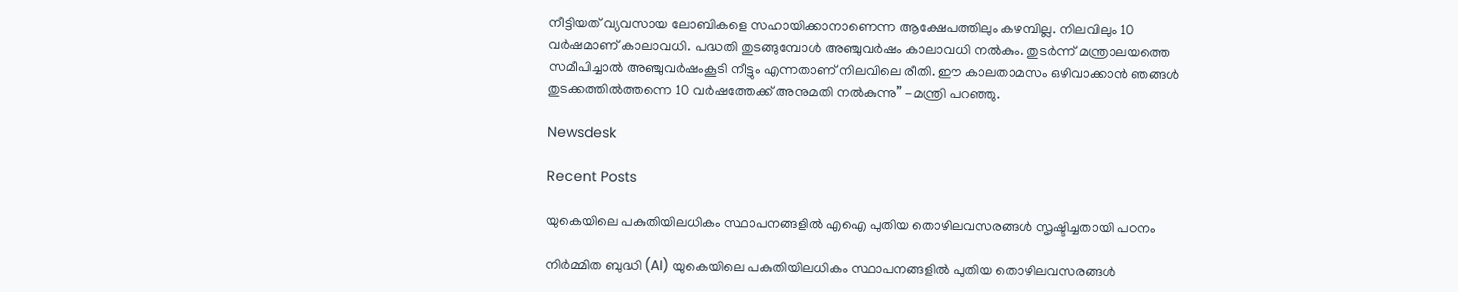നീട്ടിയത് വ്യവസായ ലോബികളെ സഹായിക്കാനാണെന്ന ആക്ഷേപത്തിലും കഴമ്പില്ല. നിലവിലും 10 വർഷമാണ് കാലാവധി. പദ്ധതി തുടങ്ങുമ്പോൾ അഞ്ചുവർഷം കാലാവധി നൽകും. തുടർന്ന് മന്ത്രാലയത്തെ സമീപിച്ചാൽ അഞ്ചുവർഷംകൂടി നീട്ടും എന്നതാണ് നിലവിലെ രീതി. ഈ കാലതാമസം ഒഴിവാക്കാൻ ഞങ്ങൾ തുടക്കത്തിൽത്തന്നെ 10 വർഷത്തേക്ക് അനുമതി നൽകുന്നു” -മന്ത്രി പറഞ്ഞു.

Newsdesk

Recent Posts

യുകെയിലെ പകുതിയിലധികം സ്ഥാപനങ്ങളിൽ എഐ പുതിയ തൊഴിലവസരങ്ങൾ സൃഷ്ടിച്ചതായി പഠനം

നിർമ്മിത ബുദ്ധി (AI) യുകെയിലെ പകുതിയിലധികം സ്ഥാപനങ്ങളിൽ പുതിയ തൊഴിലവസരങ്ങൾ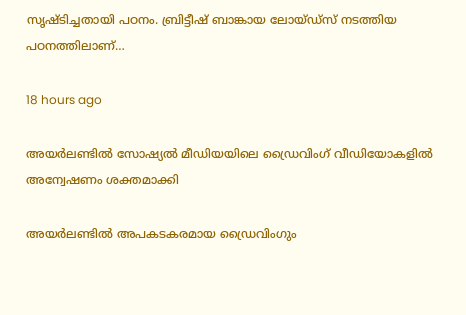സൃഷ്ടിച്ചതായി പഠനം. ബ്രിട്ടീഷ് ബാങ്കായ ലോയ്ഡ്സ് നടത്തിയ പഠനത്തിലാണ്…

18 hours ago

അയർലണ്ടിൽ സോഷ്യൽ മീഡിയയിലെ ഡ്രൈവിംഗ് വീഡിയോകളിൽ അന്വേഷണം ശക്തമാക്കി

അയർലണ്ടിൽ അപകടകരമായ ഡ്രൈവിംഗും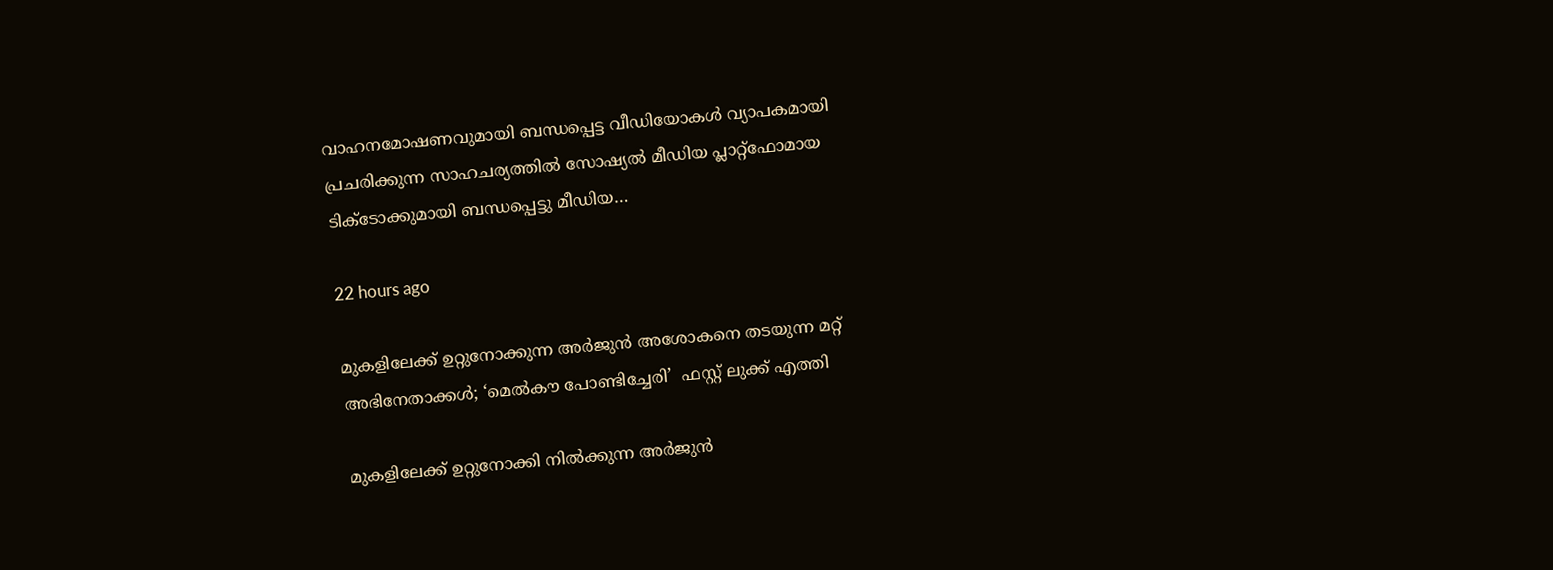വാഹനമോഷണവുമായി ബന്ധപ്പെട്ട വീഡിയോകൾ വ്യാപകമായി പ്രചരിക്കുന്ന സാഹചര്യത്തിൽ സോഷ്യൽ മീഡിയ പ്ലാറ്റ്‌ഫോമായ ടിക്‌ടോക്കുമായി ബന്ധപ്പെട്ടു മീഡിയ…

22 hours ago

മുകളിലേക്ക് ഉറ്റുനോക്കുന്ന അർജുൻ അശോകനെ തടയുന്ന മറ്റ് അഭിനേതാക്കൾ; ‘മെൽകൗ പോണ്ടിച്ചേരി’  ഫസ്റ്റ് ലുക്ക് എത്തി

മുകളിലേക്ക് ഉറ്റുനോക്കി നിൽക്കുന്ന അർജുൻ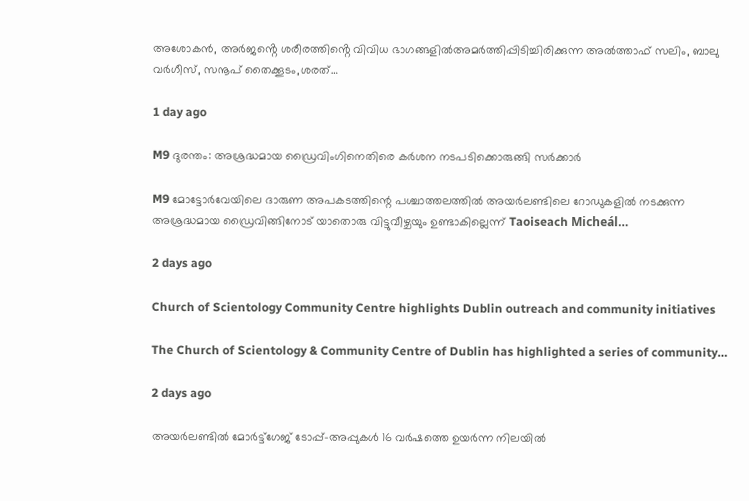അശോകൻ, അർജൻ്റെ ശരീരത്തിൻ്റെ വിവിധ ഭാഗങ്ങളിൽഅമർത്തിപ്പിടിച്ചിരിക്കുന്ന അൽത്താഫ് സലിം, ബാലു വർഗീസ്, സനൂപ് തൈക്കൂടം,ശരത്…

1 day ago

M9 ദുരന്തം: അശ്രദ്ധമായ ഡ്രൈവിംഗിനെതിരെ കർശന നടപടിക്കൊരുങ്ങി സർക്കാർ

M9 മോട്ടോർവേയിലെ ദാരുണ അപകടത്തിന്റെ പശ്ചാത്തലത്തിൽ അയർലണ്ടിലെ റോഡുകളിൽ നടക്കുന്ന അശ്രദ്ധമായ ഡ്രൈവിങ്ങിനോട് യാതൊരു വിട്ടുവീഴ്ചയും ഉണ്ടാകില്ലെന്ന് Taoiseach Micheál…

2 days ago

Church of Scientology Community Centre highlights Dublin outreach and community initiatives

The Church of Scientology & Community Centre of Dublin has highlighted a series of community…

2 days ago

അയർലണ്ടിൽ മോർട്ട്ഗേജ് ടോപ്പ്-അപ്പുകൾ 16 വർഷത്തെ ഉയർന്ന നിലയിൽ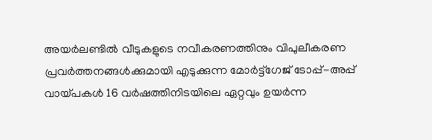അയർലണ്ടിൽ വീടുകളുടെ നവീകരണത്തിനും വിപുലീകരണ പ്രവർത്തനങ്ങൾക്കുമായി എടുക്കുന്ന മോർട്ട്ഗേജ് ടോപ്പ്-അപ്പ് വായ്പകൾ 16 വർഷത്തിനിടയിലെ ഏറ്റവും ഉയർന്ന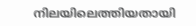നിലയിലെത്തിയതായി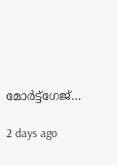മോർട്ട്ഗേജ്…

2 days ago